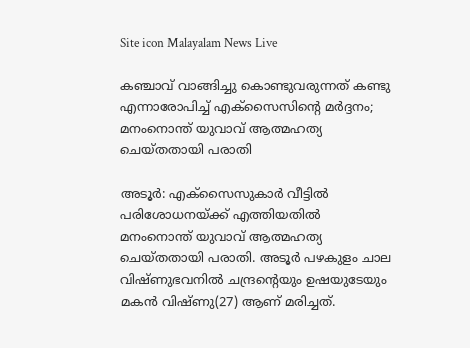Site icon Malayalam News Live

കഞ്ചാവ് വാങ്ങിച്ചു കൊണ്ടുവരുന്നത് കണ്ടു എന്നാരോപിച്ച് എക്സൈസിന്റെ മർദ്ദനം; മനംനൊന്ത് യുവാവ് ആത്മഹത്യ ചെയ്തതായി പരാതി

അടൂര്‍: എക്സൈസുകാർ വീട്ടിൽ പരിശോധനയ്ക്ക് എത്തിയതിൽ മനംനൊന്ത് യുവാവ് ആത്മഹത്യ ചെയ്തതായി പരാതി. അടൂർ പഴകുളം ചാല വിഷ്ണുഭവനിൽ ചന്ദ്രന്റെയും ഉഷയുടേയും മകൻ വിഷ്ണു(27) ആണ് മരിച്ചത്.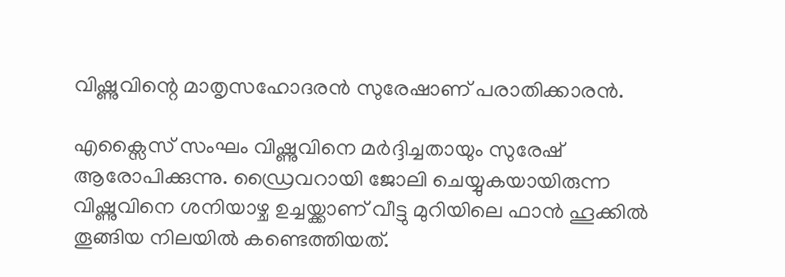വിഷ്ണുവിന്റെ മാതൃസഹോദരൻ സുരേഷാണ് പരാതിക്കാരൻ.

എക്സൈസ് സംഘം വിഷ്ണുവിനെ മർദ്ദിച്ചതായും സുരേഷ് ആരോപിക്കുന്നു. ഡ്രൈവറായി ജോലി ചെയ്യുകയായിരുന്ന വിഷ്ണുവിനെ ശനിയാഴ്ച ഉച്ചയ്ക്കാണ് വീട്ടു മുറിയിലെ ഫാൻ ഹൂക്കിൽ തൂങ്ങിയ നിലയിൽ കണ്ടെത്തിയത്.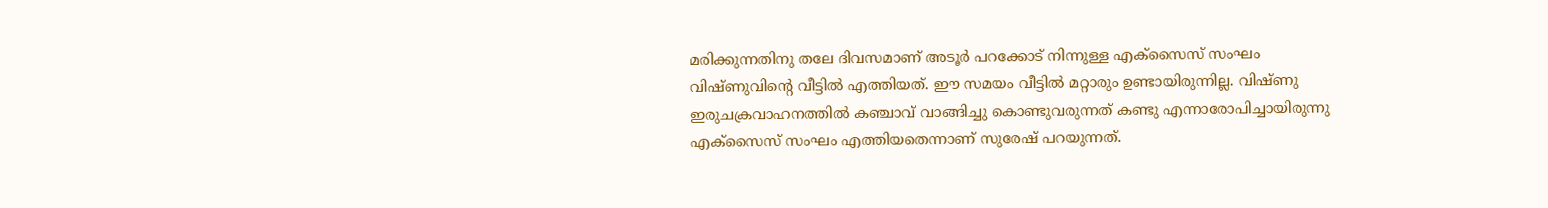മരിക്കുന്നതിനു തലേ ദിവസമാണ് അടൂർ പറക്കോട് നിന്നുള്ള എക്സൈസ് സംഘം വിഷ്ണുവിന്റെ വീട്ടിൽ എത്തിയത്. ഈ സമയം വീട്ടില്‍ മറ്റാരും ഉണ്ടായിരുന്നില്ല. വിഷ്ണു ഇരുചക്രവാഹനത്തിൽ കഞ്ചാവ് വാങ്ങിച്ചു കൊണ്ടുവരുന്നത് കണ്ടു എന്നാരോപിച്ചായിരുന്നു എക്സൈസ് സംഘം എത്തിയതെന്നാണ് സുരേഷ് പറയുന്നത്.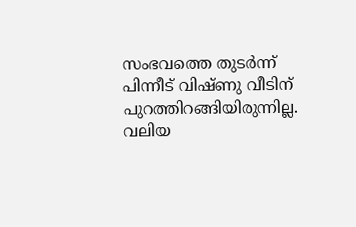സംഭവത്തെ തുടര്‍ന്ന് പിന്നീട് വിഷ്ണു വീടിന് പുറത്തിറങ്ങിയിരുന്നില്ല. വലിയ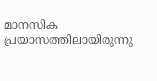മാനസിക പ്രയാസത്തിലായിരുന്നു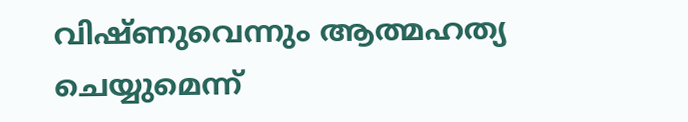വിഷ്ണുവെന്നും ആത്മഹത്യ ചെയ്യുമെന്ന്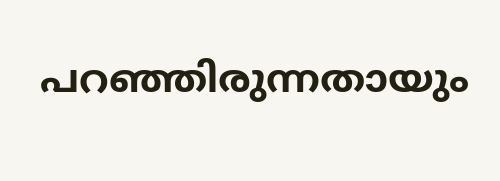പറഞ്ഞിരുന്നതായും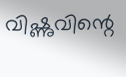വിഷ്ണുവിന്റെ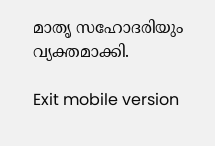മാതൃ സഹോദരിയും വ്യക്തമാക്കി.

Exit mobile version